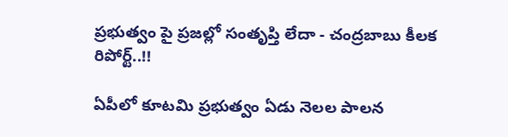ప్రభుత్వం పై ప్రజల్లో సంతృప్తి లేదా - చంద్రబాబు కీలక రిపోర్ట్..!!

ఏపీలో కూటమి ప్రభుత్వం ఏడు నెలల పాలన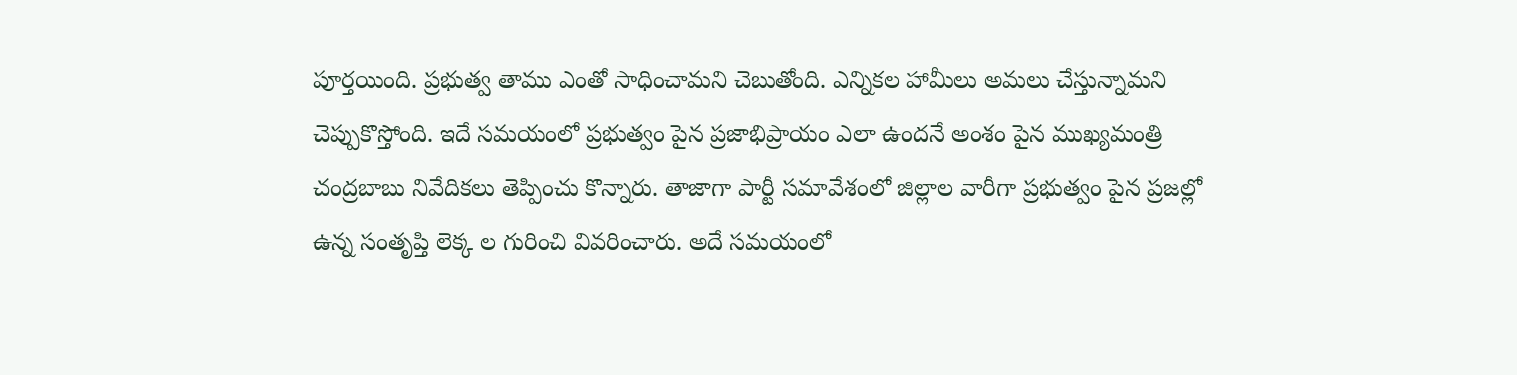పూర్తయింది. ప్రభుత్వ తాము ఎంతో సాధించామని చెబుతోంది. ఎన్నికల హామీలు అమలు చేస్తున్నామని చెప్పుకొస్తోంది. ఇదే సమయంలో ప్రభుత్వం పైన ప్రజాభిప్రాయం ఎలా ఉందనే అంశం పైన ముఖ్యమంత్రి చంద్రబాబు నివేదికలు తెప్పించు కొన్నారు. తాజాగా పార్టీ సమావేశంలో జిల్లాల వారీగా ప్రభుత్వం పైన ప్రజల్లో ఉన్న సంతృప్తి లెక్క ల గురించి వివరించారు. అదే సమయంలో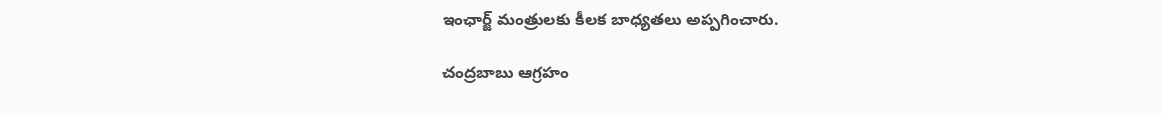ఇంఛార్జ్ మంత్రులకు కీలక బాధ్యతలు అప్పగించారు.

చంద్రబాబు ఆగ్రహం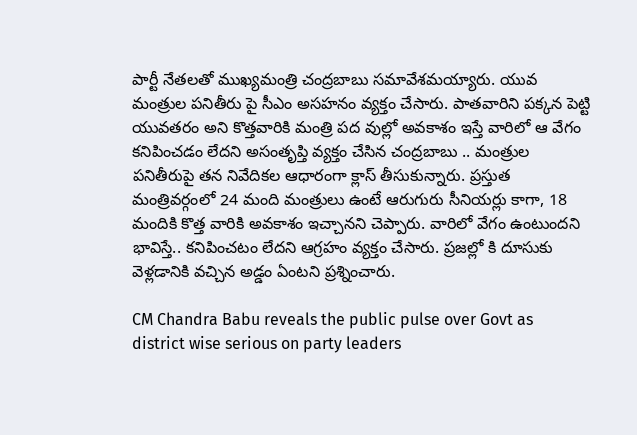పార్టీ నేతలతో ముఖ్యమంత్రి చంద్రబాబు సమావేశమయ్యారు. యువ మంత్రుల పనితీరు పై సీఎం అసహనం వ్యక్తం చేసారు. పాతవారిని పక్కన పెట్టి యువతరం అని కొత్తవారికి మంత్రి పద వుల్లో అవకాశం ఇస్తే వారిలో ఆ వేగం కనిపించడం లేదని అసంతృప్తి వ్యక్తం చేసిన చంద్రబాబు .. మంత్రుల పనితీరుపై తన నివేదికల ఆధారంగా క్లాస్ తీసుకున్నారు. ప్రస్తుత మంత్రివర్గంలో 24 మంది మంత్రులు ఉంటే ఆరుగురు సీనియర్లు కాగా, 18 మందికి కొత్త వారికి అవకాశం ఇచ్చానని చెప్పారు. వారిలో వేగం ఉంటుందని భావిస్తే.. కనిపించటం లేదని ఆగ్రహం వ్యక్తం చేసారు. ప్రజల్లో కి దూసుకు వెళ్లడానికి వచ్చిన అడ్డం ఏంటని ప్రశ్నించారు.

CM Chandra Babu reveals the public pulse over Govt as district wise serious on party leaders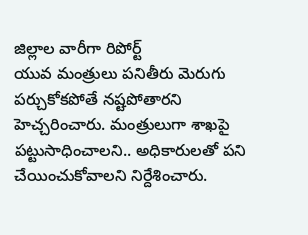జిల్లాల వారీగా రిపోర్ట్
యువ మంత్రులు పనితీరు మెరుగు పర్చుకోకపోతే నష్టపోతారని హెచ్చరించారు. మంత్రులుగా శాఖపై పట్టుసాధించాలని.. అధికారులతో పని చేయించుకోవాలని నిర్దేశించారు.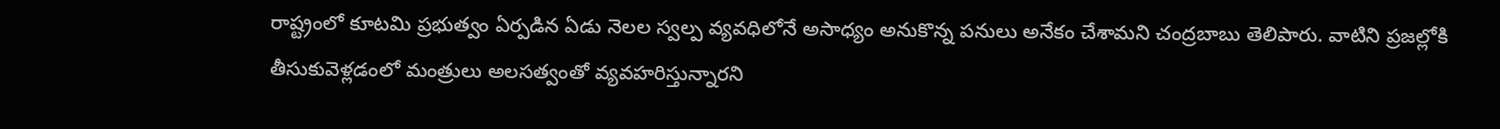రాష్ట్రంలో కూటమి ప్రభుత్వం ఏర్పడిన ఏడు నెలల స్వల్ప వ్యవధిలోనే అసాధ్యం అనుకొన్న పనులు అనేకం చేశామని చంద్రబాబు తెలిపారు. వాటిని ప్రజల్లోకి తీసుకువెళ్లడంలో మంత్రులు అలసత్వంతో వ్యవహరిస్తున్నారని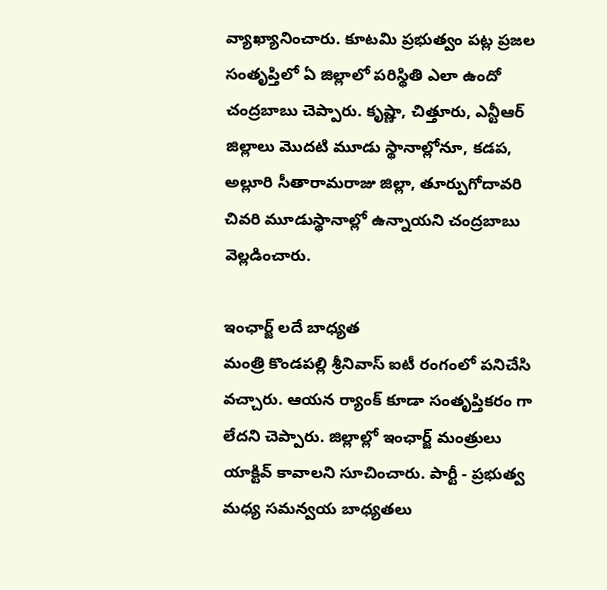వ్యాఖ్యానించారు. కూటమి ప్రభుత్వం పట్ల ప్రజల సంతృప్తిలో ఏ జిల్లాలో పరిస్థితి ఎలా ఉందో చంద్రబాబు చెప్పారు. కృష్ణా, చిత్తూరు, ఎన్టీఆర్‌ జిల్లాలు మొదటి మూడు స్థానాల్లోనూ, కడప, అల్లూరి సీతారామరాజు జిల్లా, తూర్పుగోదావరి చివరి మూడుస్థానాల్లో ఉన్నాయని చంద్రబాబు వెల్లడించారు.

ఇంఛార్జ్ లదే బాధ్యత
మంత్రి కొండపల్లి శ్రీనివాస్‌ ఐటీ రంగంలో పనిచేసి వచ్చారు. ఆయన ర్యాంక్‌ కూడా సంతృప్తికరం గా లేదని చెప్పారు. జిల్లాల్లో ఇంఛార్జ్ మంత్రులు యాక్టివ్ కావాలని సూచించారు. పార్టీ - ప్రభుత్వ మధ్య సమన్వయ బాధ్యతలు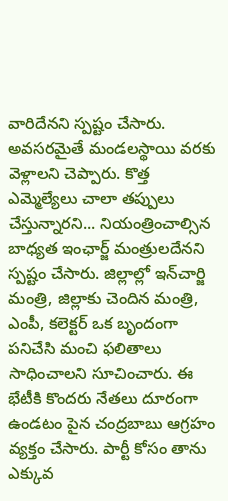వారిదేనని స్పష్టం చేసారు. అవసరమైతే మండలస్థాయి వరకు వెళ్లాలని చెప్పారు. కొత్త ఎమ్మెల్యేలు చాలా తప్పులు చేస్తున్నారని... నియంత్రించాల్సిన బాధ్యత ఇంఛార్జ్ మంత్రులదేనని స్పష్టం చేసారు. జిల్లాల్లో ఇన్‌చార్జి మంత్రి, జిల్లాకు చెందిన మంత్రి, ఎంపీ, కలెక్టర్‌ ఒక బృందంగా పనిచేసి మంచి ఫలితాలు సాధించాలని సూచించారు. ఈ భేటీకి కొందరు నేతలు దూరంగా ఉండటం పైన చంద్రబాబు ఆగ్రహం వ్యక్తం చేసారు. పార్టీ కోసం తాను ఎక్కువ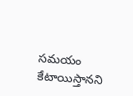సమయం కేటాయిస్తానని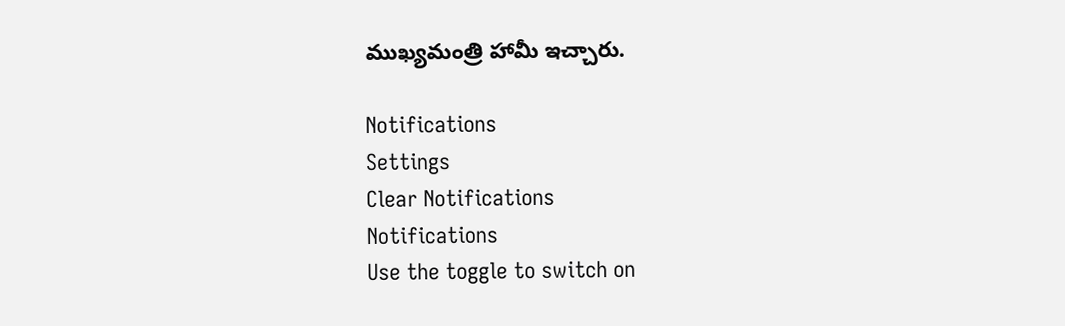ముఖ్యమంత్రి హామీ ఇచ్చారు.

Notifications
Settings
Clear Notifications
Notifications
Use the toggle to switch on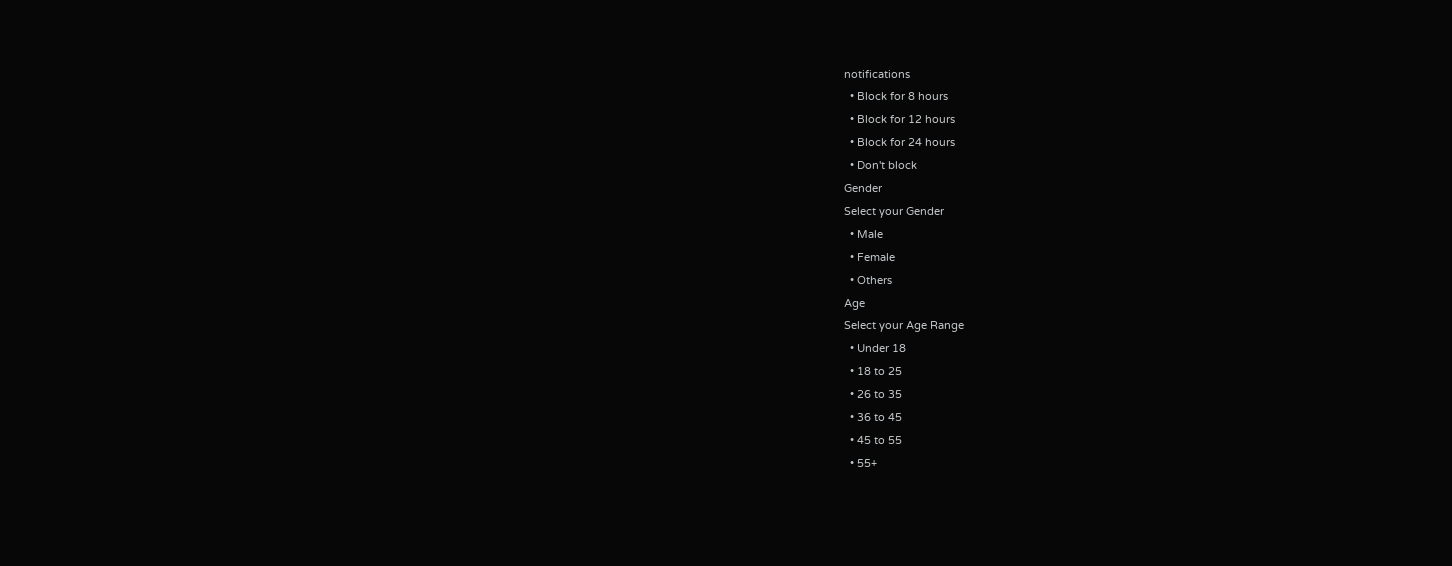notifications
  • Block for 8 hours
  • Block for 12 hours
  • Block for 24 hours
  • Don't block
Gender
Select your Gender
  • Male
  • Female
  • Others
Age
Select your Age Range
  • Under 18
  • 18 to 25
  • 26 to 35
  • 36 to 45
  • 45 to 55
  • 55+